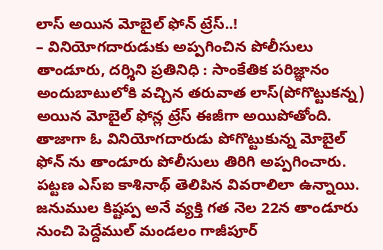లాస్ అయిన మోబైల్ ఫోన్ ట్రేస్..!
– వినియోగదారుడుకు అప్పగించిన పోలీసులు
తాండూరు, దర్శిని ప్రతినిధి : సాంకేతిక పరిజ్ఞానం అందుబాటులోకి వచ్చిన తరువాత లాస్(పోగొట్టుకన్న) అయిన మోబైల్ ఫోన్ల ట్రేస్ ఈజీగా అయిపోతోంది. తాజాగా ఓ వినియోగదారుడు పోగొట్టుకున్న మోబైల్ ఫోన్ ను తాండూరు పోలీసులు తిరిగి అప్పగించారు. పట్టణ ఎస్ఐ కాశినాథ్ తెలిపిన వివరాలిలా ఉన్నాయి. జనుముల కిష్టప్ప అనే వ్యక్తి గత నెల 22న తాండూరు నుంచి పెద్దేముల్ మండలం గాజీపూర్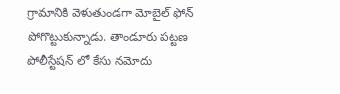గ్రామానికి వెళుతుండగా మోబైల్ ఫోన్ పోగొట్టుకున్నాడు. తాండూరు పట్టణ పోలీస్టేషన్ లో కేసు నమోదు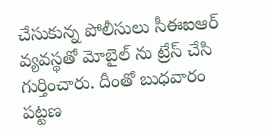చేసుకున్న పోలీసులు సీఈఐఆర్ వ్యవస్థతో మోబైల్ ను ట్రేస్ చేసి గుర్తించారు. దీంతో బుధవారం పట్టణ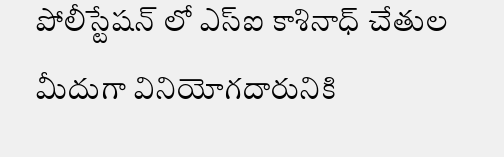పోలీస్టేషన్ లో ఎస్ఐ కాశినాధ్ చేతుల మీదుగా వినియోగదారునికి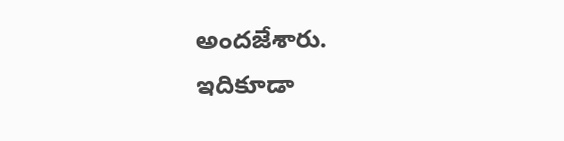అందజేశారు.
ఇదికూడా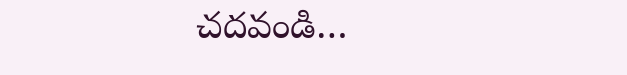చదవండి…